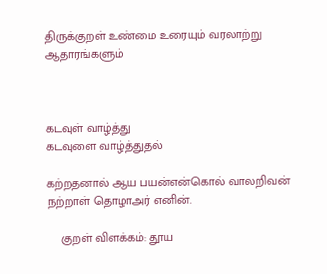திருக்குறள் உண்மை உரையும் வரலாற்று ஆதாரங்களும்



கடவுள் வாழ்த்து
கடவுளை வாழ்த்துதல்

கற்றதனால் ஆய பயன்என்கொல் வாலறிவன் நற்றாள் தொழாஅர் எனின்.

    குறள் விளக்கம்: தூய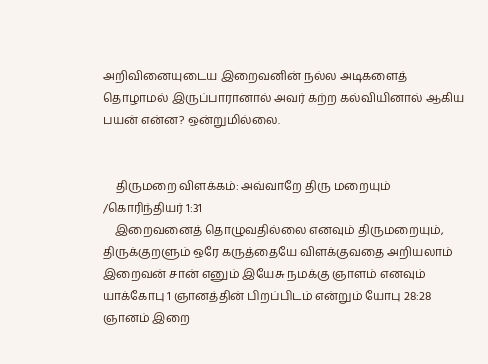அறிவினையுடைய இறைவனின் நல்ல அடிகளைத் தொழாமல் இருப்பாரானால் அவர் கற்ற கல்வியினால் ஆகிய பயன் என்ன? ஒன்றுமில்லை.


    திருமறை விளக்கம்: அவ்வாறே திரு மறையும் /கொரிந்தியர் 1:31
    இறைவனைத் தொழுவதில்லை எனவும் திருமறையும், திருக்குறளும் ஒரே கருத்தையே விளக்குவதை அறியலாம் இறைவன் சான் எனும் இயேசு நமக்கு ஞாளம் எனவும் யாக்கோபு 1 ஞானத்தின் பிறப்பிடம் என்றும் யோபு 28:28 ஞானம் இறை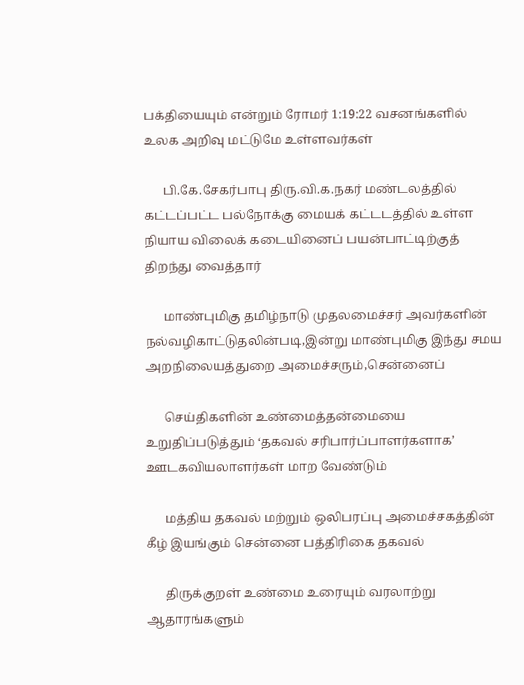பக்தியையும் என்றும் ரோமர் 1:19:22 வசனங்களில் உலக அறிவு மட்டுமே உள்ளவர்கள்

      பி.கே.சேகர்பாபு திரு.வி.க.நகர் மண்டலத்தில் கட்டப்பட்ட பல்நோக்கு மையக் கட்டடத்தில் உள்ள நியாய விலைக் கடையினைப் பயன்பாட்டிற்குத் திறந்து வைத்தார்

      மாண்புமிகு தமிழ்நாடு முதலமைச்சர் அவர்களின் நல்வழிகாட்டுதலின்படி,இன்று மாண்புமிகு இந்து சமய அறநிலையத்துறை அமைச்சரும்,சென்னைப்

      செய்திகளின் உண்மைத்தன்மையை உறுதிப்படுத்தும் ‘தகவல் சரிபார்ப்பாளர்களாக’ ஊடகவியலாளர்கள் மாற வேண்டும்

      மத்திய தகவல் மற்றும் ஒலிபரப்பு அமைச்சகத்தின் கீழ் இயங்கும் சென்னை பத்திரிகை தகவல்

      திருக்குறள் உண்மை உரையும் வரலாற்று ஆதாரங்களும்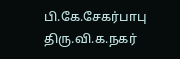பி.கே.சேகர்பாபு திரு.வி.க.நகர்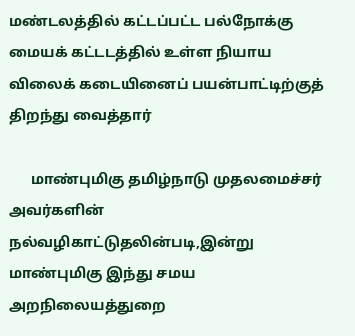மண்டலத்தில் கட்டப்பட்ட பல்நோக்கு மையக் கட்டடத்தில் உள்ள நியாய விலைக் கடையினைப் பயன்பாட்டிற்குத் திறந்து வைத்தார்

      மாண்புமிகு தமிழ்நாடு முதலமைச்சர் அவர்களின் நல்வழிகாட்டுதலின்படி,இன்று மாண்புமிகு இந்து சமய அறநிலையத்துறை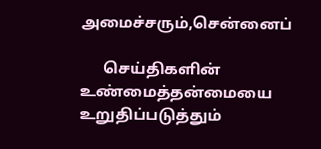அமைச்சரும்,சென்னைப்

      செய்திகளின் உண்மைத்தன்மையை உறுதிப்படுத்தும்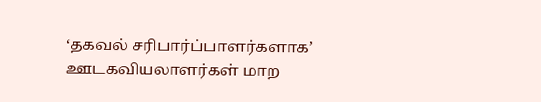‘தகவல் சரிபார்ப்பாளர்களாக’ ஊடகவியலாளர்கள் மாற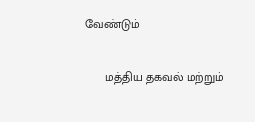வேண்டும்

      மத்திய தகவல் மற்றும்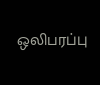ஒலிபரப்பு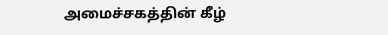அமைச்சகத்தின் கீழ்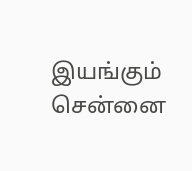இயங்கும் சென்னை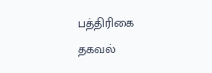பத்திரிகை தகவல்